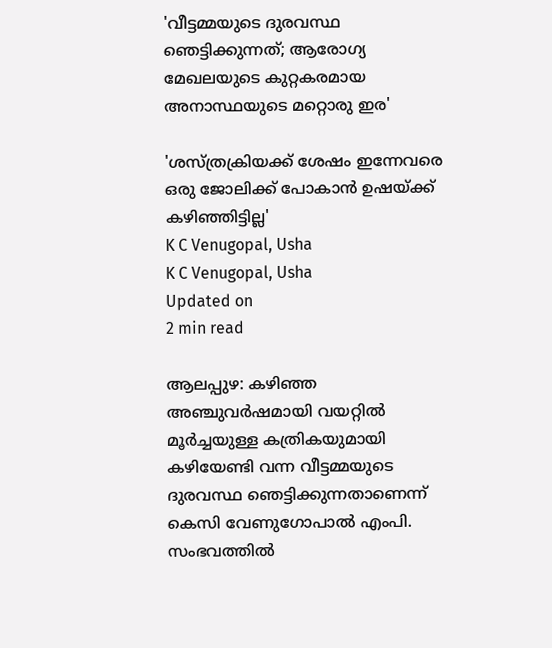'വീട്ടമ്മയുടെ ദുരവസ്ഥ ഞെട്ടിക്കുന്നത്; ആരോഗ്യ മേഖലയുടെ കുറ്റകരമായ അനാസ്ഥയുടെ മറ്റൊരു ഇര'

'ശസ്ത്രക്രിയക്ക് ശേഷം ഇന്നേവരെ ഒരു ജോലിക്ക് പോകാൻ ഉഷയ്ക്ക് കഴിഞ്ഞിട്ടില്ല'
K C Venugopal, Usha
K C Venugopal, Usha
Updated on
2 min read

ആലപ്പുഴ: കഴിഞ്ഞ അഞ്ചുവർഷമായി വയറ്റിൽ മൂർച്ചയുള്ള കത്രികയുമായി കഴിയേണ്ടി വന്ന വീട്ടമ്മയുടെ ദുരവസ്ഥ ഞെട്ടിക്കുന്നതാണെന്ന് കെസി വേണുഗോപാൽ എംപി. സംഭവത്തിൽ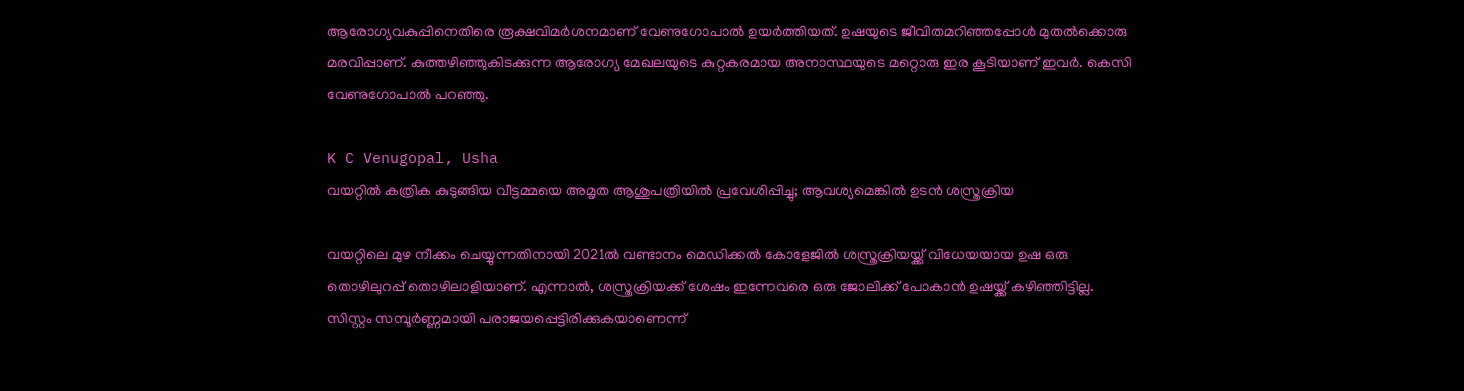ആരോഗ്യവകുപ്പിനെതിരെ രൂക്ഷവിമർശനമാണ് വേണുഗോപാൽ ഉയർത്തിയത്. ഉഷയുടെ ജീവിതമറിഞ്ഞപ്പോൾ മുതൽക്കൊരു മരവിപ്പാണ്. കുത്തഴിഞ്ഞുകിടക്കുന്ന ആരോഗ്യ മേഖലയുടെ കുറ്റകരമായ അനാസ്ഥയുടെ മറ്റൊരു ഇര കൂടിയാണ് ഇവർ. കെസി വേണുഗോപാൽ പറഞ്ഞു.

K C Venugopal, Usha
വയറ്റില്‍ കത്രിക കുടുങ്ങിയ വീട്ടമ്മയെ അമൃത ആശുപത്രിയില്‍ പ്രവേശിപ്പിച്ചു; ആവശ്യമെങ്കില്‍ ഉടന്‍ ശസ്ത്രക്രിയ

വയറ്റിലെ മുഴ നീക്കം ചെയ്യുന്നതിനായി 2021ൽ വണ്ടാനം മെഡിക്കൽ കോളേജിൽ ശസ്ത്രക്രിയയ്ക്ക് വിധേയയായ ഉഷ ഒരു തൊഴിലുറപ്പ് തൊഴിലാളിയാണ്. എന്നാൽ, ശസ്ത്രക്രിയക്ക് ശേഷം ഇന്നേവരെ ഒരു ജോലിക്ക് പോകാൻ ഉഷയ്ക്ക് കഴിഞ്ഞിട്ടില്ല. സിസ്റ്റം സമ്പൂർണ്ണമായി പരാജയപ്പെട്ടിരിക്കുകയാണെന്ന്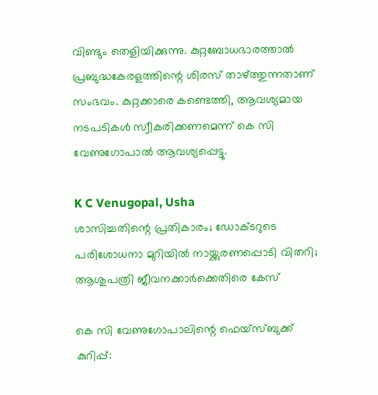വിണ്ടും തെളിയിക്കുന്നു. കുറ്റബോധഭാരത്താൽ പ്രബുദ്ധകേരളത്തിന്റെ ശിരസ് താഴ്ത്തുന്നതാണ് സംഭവം. കുറ്റക്കാരെ കണ്ടെത്തി, ആവശ്യമായ നടപടികൾ സ്വീകരിക്കണമെന്ന് കെ സി വേണുഗോപാൽ ആവശ്യപ്പെട്ടു.

K C Venugopal, Usha
ശാസിച്ചതിന്റെ പ്രതികാരം; ഡോക്ടറുടെ പരിശോധനാ മുറിയിൽ നായ്ക്കുരണപ്പൊടി വിതറി; ആശുപത്രി ജീവനക്കാർക്കെതിരെ കേസ്

കെ സി വേണുഗോപാലിന്റെ ഫെയ്സ്ബുക്ക് കുറിപ്പ്: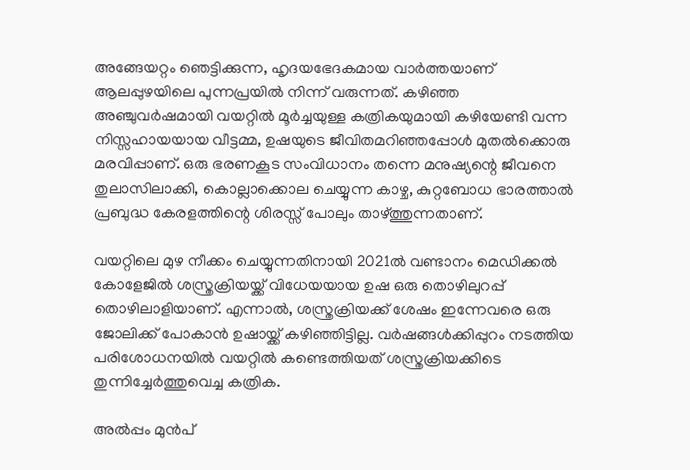അങ്ങേയറ്റം ഞെട്ടിക്കുന്ന, ഹൃദയഭേദകമായ വാർത്തയാണ് ആലപ്പുഴയിലെ പുന്നപ്രയിൽ നിന്ന് വരുന്നത്. കഴിഞ്ഞ അഞ്ചുവർഷമായി വയറ്റിൽ മൂർച്ചയുള്ള കത്രികയുമായി കഴിയേണ്ടി വന്ന നിസ്സഹായയായ വീട്ടമ്മ, ഉഷയുടെ ജീവിതമറിഞ്ഞപ്പോൾ മുതൽക്കൊരു മരവിപ്പാണ്. ഒരു ഭരണകൂട സംവിധാനം തന്നെ മനുഷ്യന്റെ ജീവനെ തുലാസിലാക്കി, കൊല്ലാക്കൊല ചെയ്യുന്ന കാഴ്ച, കുറ്റബോധ ഭാരത്താൽ പ്രബുദ്ധ കേരളത്തിന്റെ ശിരസ്സ് പോലും താഴ്ത്തുന്നതാണ്.

വയറ്റിലെ മുഴ നീക്കം ചെയ്യുന്നതിനായി 2021ൽ വണ്ടാനം മെഡിക്കൽ കോളേജിൽ ശസ്ത്രക്രിയയ്ക്ക് വിധേയയായ ഉഷ ഒരു തൊഴിലുറപ്പ് തൊഴിലാളിയാണ്. എന്നാൽ, ശസ്ത്രക്രിയക്ക് ശേഷം ഇന്നേവരെ ഒരു ജോലിക്ക് പോകാൻ ഉഷായ്ക്ക് കഴിഞ്ഞിട്ടില്ല. വർഷങ്ങൾക്കിപ്പുറം നടത്തിയ പരിശോധനയിൽ വയറ്റിൽ കണ്ടെത്തിയത് ശസ്ത്രക്രിയക്കിടെ തുന്നിച്ചേർത്തുവെച്ച കത്രിക.

അൽപ്പം മുൻപ്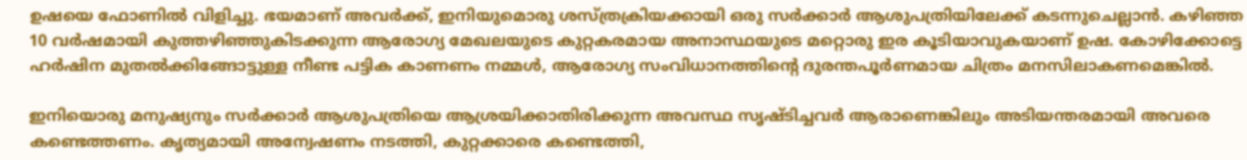ഉഷയെ ഫോണിൽ വിളിച്ചു. ഭയമാണ് അവർക്ക്, ഇനിയുമൊരു ശസ്ത്രക്രിയക്കായി ഒരു സർക്കാർ ആശുപത്രിയിലേക്ക് കടന്നുചെല്ലാൻ. കഴിഞ്ഞ 10 വർഷമായി കുത്തഴിഞ്ഞുകിടക്കുന്ന ആരോഗ്യ മേഖലയുടെ കുറ്റകരമായ അനാസ്ഥയുടെ മറ്റൊരു ഇര കൂടിയാവുകയാണ് ഉഷ. കോഴിക്കോട്ടെ ഹർഷിന മുതൽക്കിങ്ങോട്ടുള്ള നീണ്ട പട്ടിക കാണണം നമ്മൾ, ആരോഗ്യ സംവിധാനത്തിന്റെ ദുരന്തപൂർണമായ ചിത്രം മനസിലാകണമെങ്കിൽ.

ഇനിയൊരു മനുഷ്യനും സർക്കാർ ആശുപത്രിയെ ആശ്രയിക്കാതിരിക്കുന്ന അവസ്ഥ സൃഷ്‌ടിച്ചവർ ആരാണെങ്കിലും അടിയന്തരമായി അവരെ കണ്ടെത്തണം. കൃത്യമായി അന്വേഷണം നടത്തി, കുറ്റക്കാരെ കണ്ടെത്തി,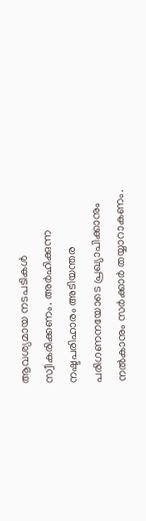ആവശ്യമായ നടപടികൾ സ്വീകരിക്കണം. അർഹിക്കുന്ന നഷ്ടപരിഹാരം അടിയന്തര പരിഗണനയോടെ പ്രഖ്യാപിക്കാനും നൽകാനും സർക്കാർ തയ്യാറാകണം.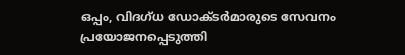ഒപ്പം, വിദഗ്ധ ഡോക്ടർമാരുടെ സേവനം പ്രയോജനപ്പെടുത്തി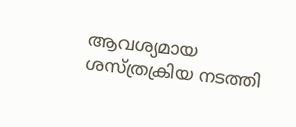ആവശ്യമായ ശസ്ത്രക്രിയ നടത്തി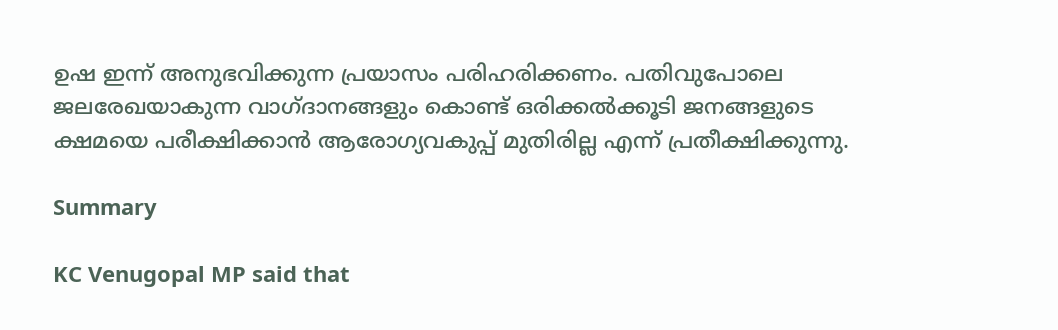ഉഷ ഇന്ന് അനുഭവിക്കുന്ന പ്രയാസം പരിഹരിക്കണം. പതിവുപോലെ ജലരേഖയാകുന്ന വാഗ്ദാനങ്ങളും കൊണ്ട് ഒരിക്കൽക്കൂടി ജനങ്ങളുടെ ക്ഷമയെ പരീക്ഷിക്കാൻ ആരോഗ്യവകുപ്പ് മുതിരില്ല എന്ന് പ്രതീക്ഷിക്കുന്നു.

Summary

KC Venugopal MP said that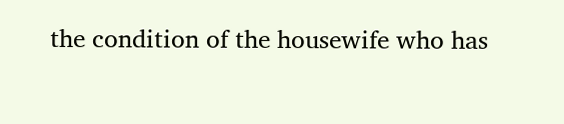the condition of the housewife who has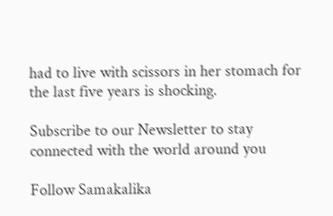had to live with scissors in her stomach for the last five years is shocking.

Subscribe to our Newsletter to stay connected with the world around you

Follow Samakalika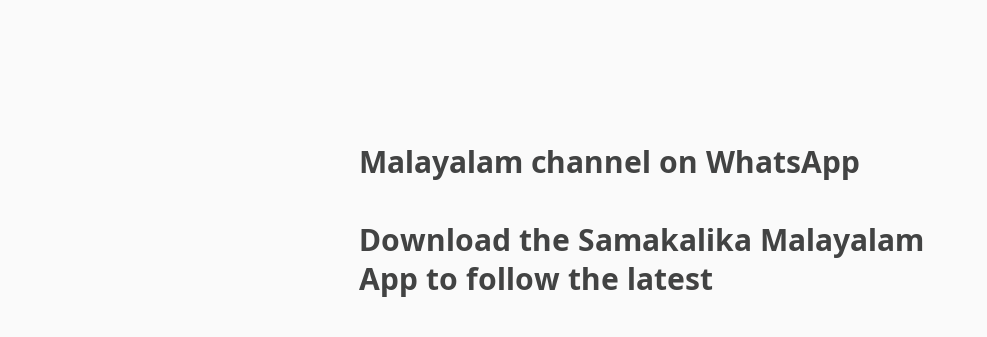Malayalam channel on WhatsApp

Download the Samakalika Malayalam App to follow the latest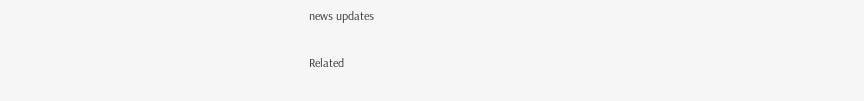news updates

Related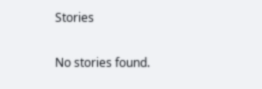Stories

No stories found.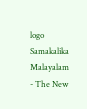logo
Samakalika Malayalam - The New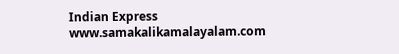Indian Express
www.samakalikamalayalam.com